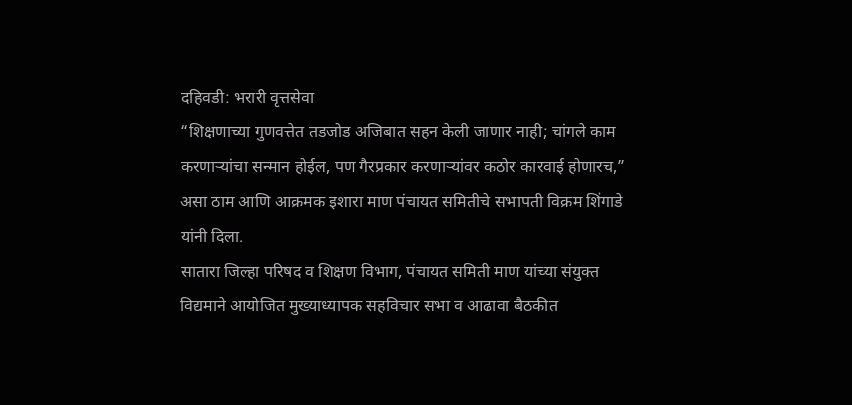दहिवडी: भरारी वृत्तसेवा
“शिक्षणाच्या गुणवत्तेत तडजोड अजिबात सहन केली जाणार नाही; चांगले काम करणाऱ्यांचा सन्मान होईल, पण गैरप्रकार करणाऱ्यांवर कठोर कारवाई होणारच,” असा ठाम आणि आक्रमक इशारा माण पंचायत समितीचे सभापती विक्रम शिंगाडे यांनी दिला.
सातारा जिल्हा परिषद व शिक्षण विभाग, पंचायत समिती माण यांच्या संयुक्त विद्यमाने आयोजित मुख्याध्यापक सहविचार सभा व आढावा बैठकीत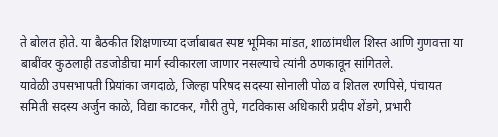ते बोलत होते. या बैठकीत शिक्षणाच्या दर्जाबाबत स्पष्ट भूमिका मांडत, शाळांमधील शिस्त आणि गुणवत्ता या बाबींवर कुठलाही तडजोडीचा मार्ग स्वीकारला जाणार नसल्याचे त्यांनी ठणकावून सांगितले.
यावेळी उपसभापती प्रियांका जगदाळे, जिल्हा परिषद सदस्या सोनाली पोळ व शितल रणपिसे, पंचायत समिती सदस्य अर्जुन काळे, विद्या काटकर, गौरी तुपे, गटविकास अधिकारी प्रदीप शेंडगे, प्रभारी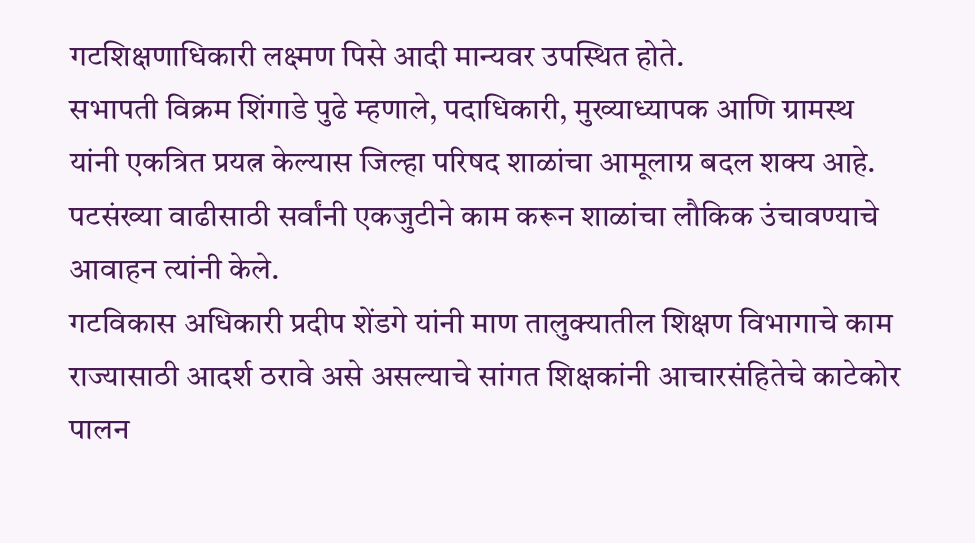गटशिक्षणाधिकारी लक्ष्मण पिसे आदी मान्यवर उपस्थित होते.
सभापती विक्रम शिंगाडे पुढे म्हणाले, पदाधिकारी, मुख्याध्यापक आणि ग्रामस्थ यांनी एकत्रित प्रयत्न केल्यास जिल्हा परिषद शाळांचा आमूलाग्र बदल शक्य आहे. पटसंख्या वाढीसाठी सर्वांनी एकजुटीने काम करून शाळांचा लौकिक उंचावण्याचे आवाहन त्यांनी केले.
गटविकास अधिकारी प्रदीप शेंडगे यांनी माण तालुक्यातील शिक्षण विभागाचे काम राज्यासाठी आदर्श ठरावे असे असल्याचे सांगत शिक्षकांनी आचारसंहितेचे काटेकोर पालन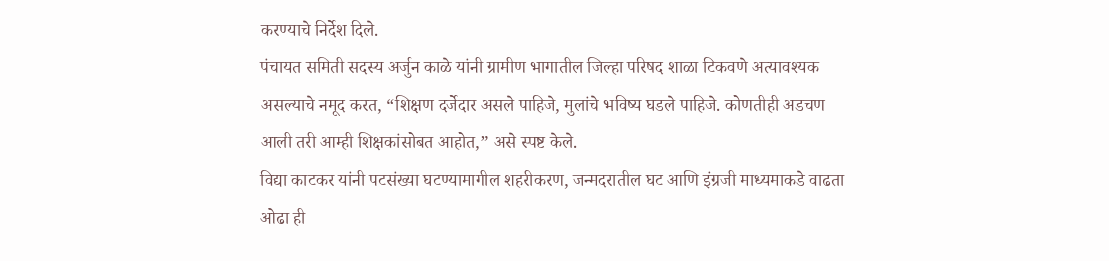करण्याचे निर्देश दिले.
पंचायत समिती सदस्य अर्जुन काळे यांनी ग्रामीण भागातील जिल्हा परिषद शाळा टिकवणे अत्यावश्यक असल्याचे नमूद करत, “शिक्षण दर्जेदार असले पाहिजे, मुलांचे भविष्य घडले पाहिजे. कोणतीही अडचण आली तरी आम्ही शिक्षकांसोबत आहोत,” असे स्पष्ट केले.
विद्या काटकर यांनी पटसंख्या घटण्यामागील शहरीकरण, जन्मदरातील घट आणि इंग्रजी माध्यमाकडे वाढता ओढा ही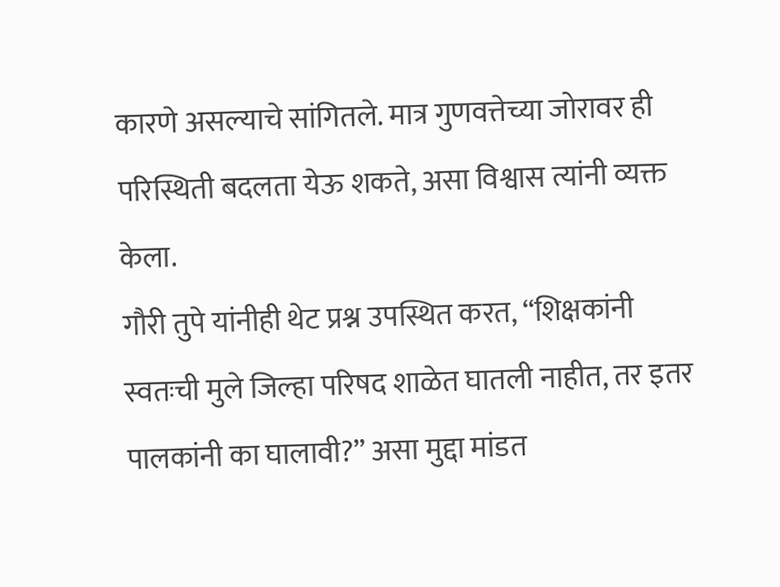कारणे असल्याचे सांगितले. मात्र गुणवत्तेच्या जोरावर ही परिस्थिती बदलता येऊ शकते, असा विश्वास त्यांनी व्यक्त केला.
गौरी तुपे यांनीही थेट प्रश्न उपस्थित करत, “शिक्षकांनी स्वतःची मुले जिल्हा परिषद शाळेत घातली नाहीत, तर इतर पालकांनी का घालावी?” असा मुद्दा मांडत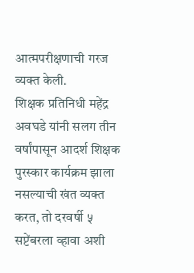आत्मपरीक्षणाची गरज व्यक्त केली.
शिक्षक प्रतिनिधी महेंद्र अवघडे यांनी सलग तीन वर्षांपासून आदर्श शिक्षक पुरस्कार कार्यक्रम झाला नसल्याची खंत व्यक्त करत, तो दरवर्षी ५ सप्टेंबरला व्हावा अशी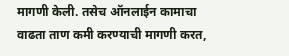मागणी केली. तसेच ऑनलाईन कामाचा वाढता ताण कमी करण्याची मागणी करत,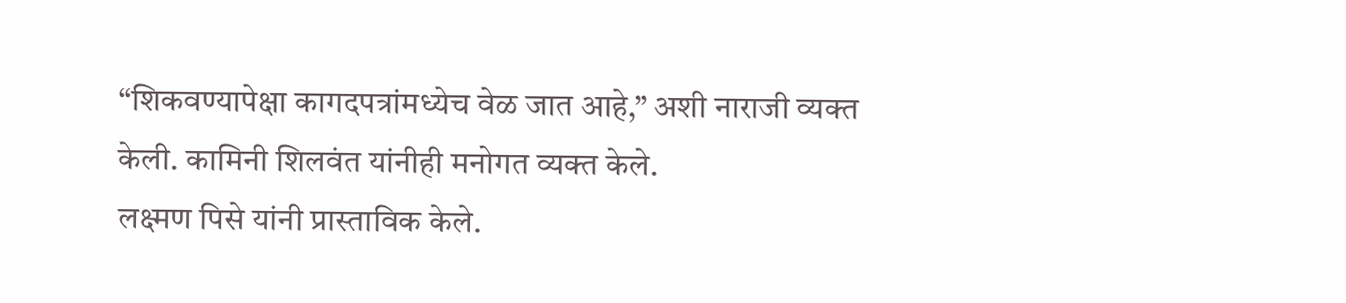“शिकवण्यापेक्षा कागदपत्रांमध्येच वेळ जात आहे,” अशी नाराजी व्यक्त केली. कामिनी शिलवंत यांनीही मनोगत व्यक्त केले.
लक्ष्मण पिसे यांनी प्रास्ताविक केले.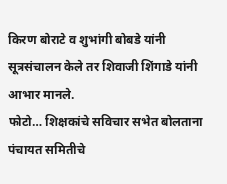किरण बोराटे व शुभांगी बोबडे यांनी सूत्रसंचालन केले तर शिवाजी शिंगाडे यांनी आभार मानले.
फोटो… शिक्षकांचे सविचार सभेत बोलताना पंचायत समितीचे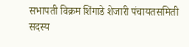सभापती विक्रम शिंगाडे शेजारी पंचायतसमिती सदस्य